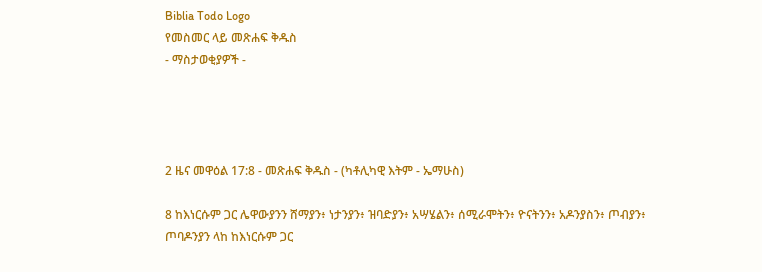Biblia Todo Logo
የመስመር ላይ መጽሐፍ ቅዱስ
- ማስታወቂያዎች -




2 ዜና መዋዕል 17:8 - መጽሐፍ ቅዱስ - (ካቶሊካዊ እትም - ኤማሁስ)

8 ከእነርሱም ጋር ሌዋውያንን ሸማያን፥ ነታንያን፥ ዝባድያን፥ አሣሄልን፥ ሰሚራሞትን፥ ዮናትንን፥ አዶንያስን፥ ጦብያን፥ ጦባዶንያን ላከ ከእነርሱም ጋር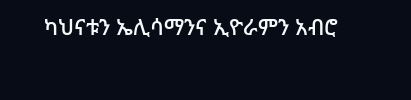ካህናቱን ኤሊሳማንና ኢዮራምን አብሮ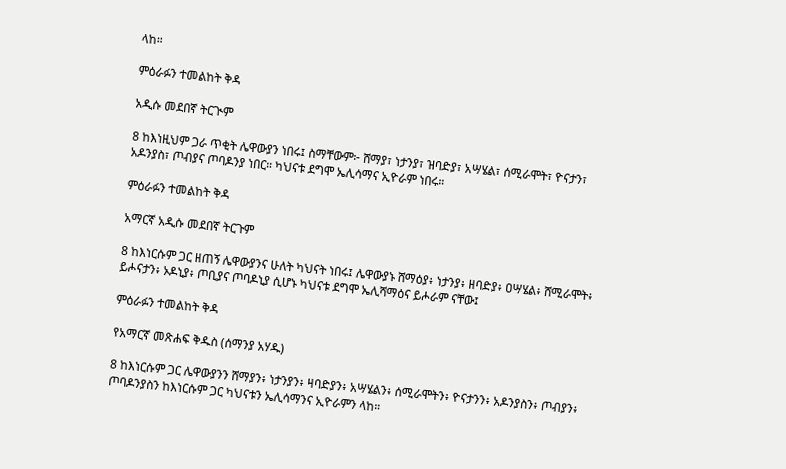ላከ።

ምዕራፉን ተመልከት ቅዳ

አዲሱ መደበኛ ትርጒም

8 ከእነዚህም ጋራ ጥቂት ሌዋውያን ነበሩ፤ ስማቸውም፦ ሸማያ፣ ነታንያ፣ ዝባድያ፣ አሣሄል፣ ሰሚራሞት፣ ዮናታን፣ አዶንያስ፣ ጦብያና ጦባዶንያ ነበር። ካህናቱ ደግሞ ኤሊሳማና ኢዮራም ነበሩ።

ምዕራፉን ተመልከት ቅዳ

አማርኛ አዲሱ መደበኛ ትርጉም

8 ከእነርሱም ጋር ዘጠኝ ሌዋውያንና ሁለት ካህናት ነበሩ፤ ሌዋውያኑ ሸማዕያ፥ ነታንያ፥ ዘባድያ፥ ዐሣሄል፥ ሸሚራሞት፥ ይሖናታን፥ ኦዶኒያ፥ ጦቢያና ጦባዶኒያ ሲሆኑ ካህናቱ ደግሞ ኤሊሻማዕና ይሖራም ናቸው፤

ምዕራፉን ተመልከት ቅዳ

የአማርኛ መጽሐፍ ቅዱስ (ሰማንያ አሃዱ)

8 ከእነርሱም ጋር ሌዋውያንን ሸማያን፥ ነታንያን፥ ዛባድያን፥ አሣሄልን፥ ሰሚራሞትን፥ ዮናታንን፥ አዶንያስን፥ ጦብያን፥ ጦባዶንያስን ከእነርሱም ጋር ካህናቱን ኤሊሳማንና ኢዮራምን ላከ።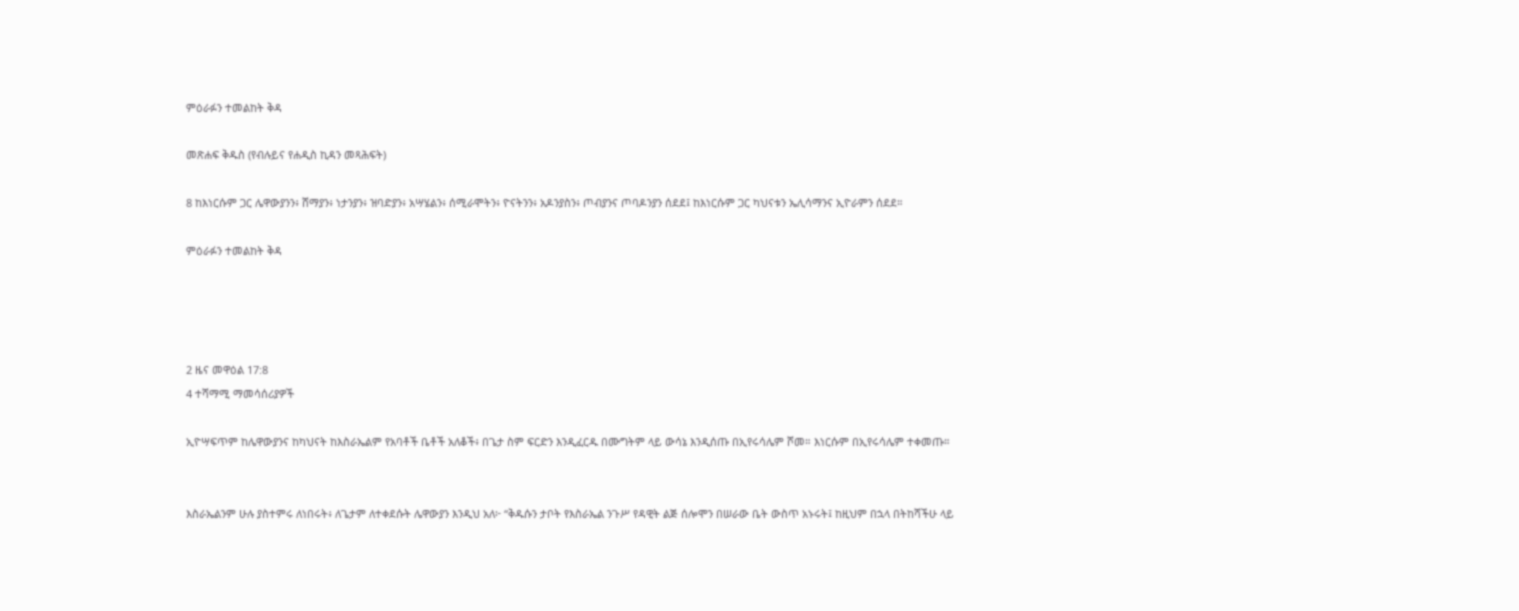ምዕራፉን ተመልከት ቅዳ

መጽሐፍ ቅዱስ (የብሉይና የሐዲስ ኪዳን መጻሕፍት)

8 ከእነርሱም ጋር ሌዋውያንን፥ ሸማያን፥ ነታንያን፥ ዝባድያን፥ አሣሄልን፥ ሰሚራሞትን፥ ዮናትንን፥ አዶንያስን፥ ጦብያንና ጦባዶንያን ሰደደ፤ ከእነርሱም ጋር ካህናቱን ኤሊሳማንና ኢዮራምን ሰደደ።

ምዕራፉን ተመልከት ቅዳ




2 ዜና መዋዕል 17:8
4 ተሻማሚ ማመሳሰሪያዎች

ኢዮሣፍጥም ከሌዋውያንና ከካህናት ከእስራኤልም የአባቶች ቤቶች አለቆች፥ በጌታ ስም ፍርድን እንዲፈርዱ በሙግትም ላይ ውሳኔ እንዲሰጡ በኢየሩሳሌም ሾመ። እነርሱም በኢየሩሳሌም ተቀመጡ።


እስራኤልንም ሁሉ ያስተምሩ ለነበሩት፥ ለጌታም ለተቀደሱት ሌዋውያን እንዲህ አለ፦ “ቅዱሱን ታቦት የእስራኤል ንጉሥ የዳዊት ልጅ ሰሎሞን በሠራው ቤት ውስጥ አኑሩት፤ ከዚህም በኋላ በትከሻችሁ ላይ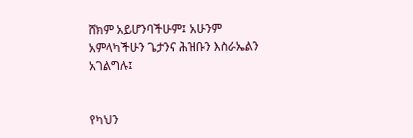ሸክም አይሆንባችሁም፤ አሁንም አምላካችሁን ጌታንና ሕዝቡን እስራኤልን አገልግሉ፤


የካህን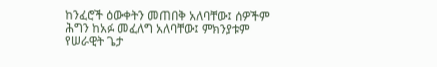ከንፈሮች ዕውቀትን መጠበቅ አለባቸው፤ ሰዎችም ሕግን ከአፉ መፈለግ አለባቸው፤ ምክንያቱም የሠራዊት ጌታ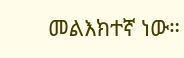መልእክተኛ ነው።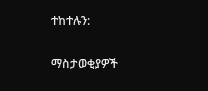ተከተሉን:

ማስታወቂያዎች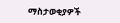ማስታወቂያዎች